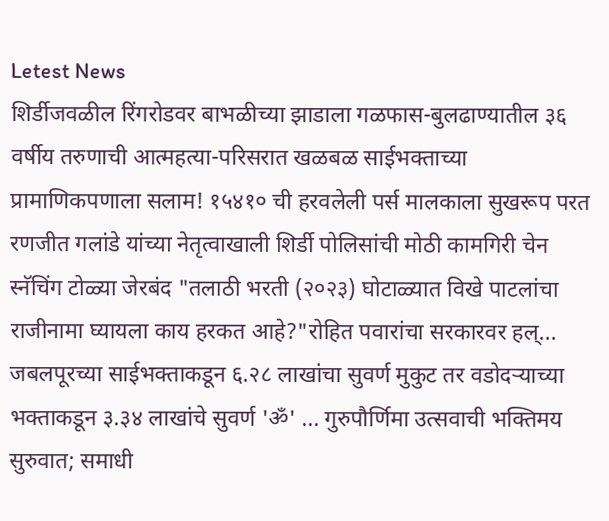Letest News
शिर्डीजवळील रिंगरोडवर बाभळीच्या झाडाला गळफास-बुलढाण्यातील ३६ वर्षीय तरुणाची आत्महत्या-परिसरात खळबळ साईभक्ताच्या प्रामाणिकपणाला सलाम! १५४१० ची हरवलेली पर्स मालकाला सुखरूप परत रणजीत गलांडे यांच्या नेतृत्वाखाली शिर्डी पोलिसांची मोठी कामगिरी चेन स्नॅचिंग टोळ्या जेरबंद "तलाठी भरती (२०२३) घोटाळ्यात विखे पाटलांचा राजीनामा घ्यायला काय हरकत आहे?"रोहित पवारांचा सरकारवर हल्... जबलपूरच्या साईभक्ताकडून ६.२८ लाखांचा सुवर्ण मुकुट तर वडोदऱ्याच्या भक्ताकडून ३.३४ लाखांचे सुवर्ण 'ॐ' ... गुरुपौर्णिमा उत्सवाची भक्तिमय सुरुवात; समाधी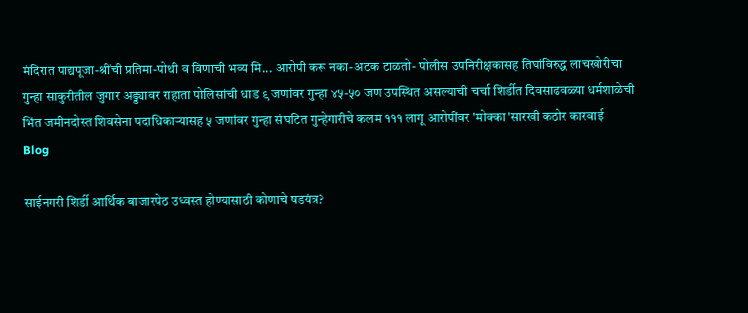मंदिरात पाद्यपूजा-श्रींची प्रतिमा-पोथी व विणाची भव्य मि... आरोपी करू नका-अटक टाळतो- पोलीस उपनिरीक्षकासह तिघांविरुद्ध लाचखोरीचा गुन्हा साकुरीतील जुगार अड्ड्यावर राहाता पोलिसांची धाड ९ जणांवर गुन्हा ४५-५० जण उपस्थित असल्याची चर्चा शिर्डीत दिवसाढवळ्या धर्मशाळेची भिंत जमीनदोस्त शिवसेना पदाधिकाऱ्यासह ५ जणांवर गुन्हा संघटित गुन्हेगारीचे कलम १११ लागू आरोपींवर 'मोक्का'सारखी कठोर कारवाई
Blog

साईनगरी शिर्डी आर्थिक बाजारपेठ उध्वस्त होण्यासाठी कोणाचे षडयंत्र?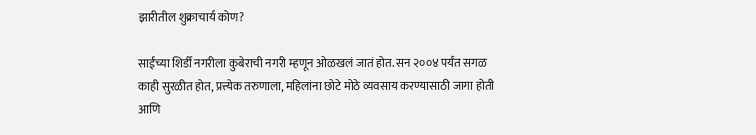झारीतील शुक्राचार्य कोण?

साईंच्या शिर्डी नगरीला कुबेराची नगरी म्हणून ओळखलं जातं होत. सन २००४ पर्यंत सगळ काही सुरळीत होत, प्रत्त्येक तरुणाला, महिलांना छोटे मोठे व्यवसाय करण्यासाठी जागा होती आणि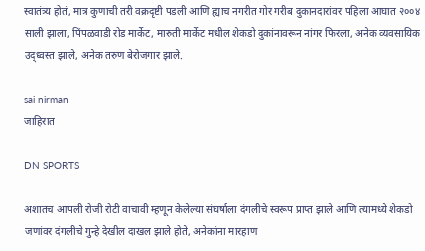स्वातंत्र्य होतं, मात्र कुणाची तरी वक्रदृष्टी पडली आणि ह्याच नगरीत गोर गरीब दुकानदारांवर पहिला आघात २००४ साली झाला, पिंपळवाडी रोड मार्केट, मारुती मार्केट मधील शेकडो दुकांनावरून नांगर फिरला, अनेक व्यवसायिक उद्ध्वस्त झाले, अनेक तरुण बेरोजगार झाले.

sai nirman
जाहिरात

DN SPORTS

अशातच आपली रोजी रोटी वाचावी म्हणून केलेल्या संघर्षाला दंगलीचे स्वरूप प्राप्त झाले आणि त्यामध्ये शेकडो जणांवर दंगलीचे गुन्हे देखील दाखल झाले होते, अनेकांना मारहाण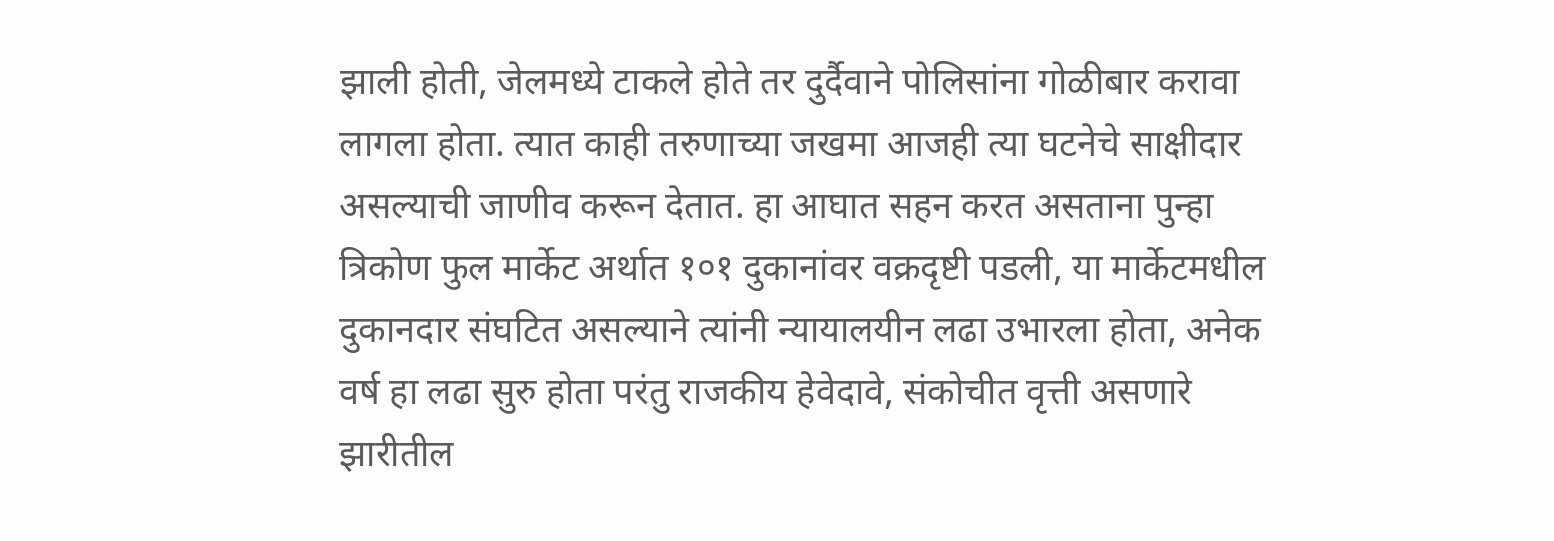झाली होती, जेलमध्ये टाकले होते तर दुर्दैवाने पोलिसांना गोळीबार करावा लागला होता. त्यात काही तरुणाच्या जखमा आजही त्या घटनेचे साक्षीदार असल्याची जाणीव करून देतात. हा आघात सहन करत असताना पुन्हा त्रिकोण फुल मार्केट अर्थात १०१ दुकानांवर वक्रदृष्टी पडली, या मार्केटमधील दुकानदार संघटित असल्याने त्यांनी न्यायालयीन लढा उभारला होता, अनेक वर्ष हा लढा सुरु होता परंतु राजकीय हेवेदावे, संकोचीत वृत्ती असणारे झारीतील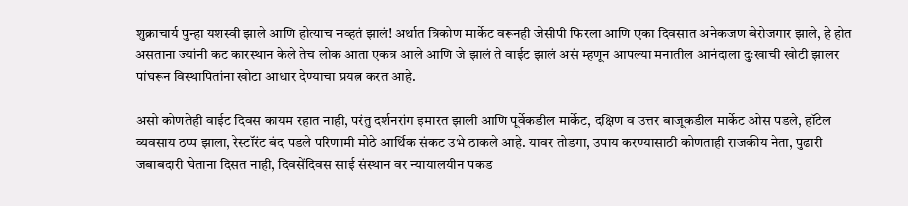शुक्राचार्य पुन्हा यशस्वी झाले आणि होत्याच नव्हतं झालं! अर्थात त्रिकोण मार्केट वरूनही जेसीपी फिरला आणि एका दिवसात अनेकजण बेरोजगार झाले, हे होत असताना ज्यांनी कट कारस्थान केले तेच लोक आता एकत्र आले आणि जे झालं ते वाईट झालं असं म्हणून आपल्या मनातील आनंदाला दुःखाची खोटी झालर पांघरून विस्थापितांना खोटा आधार देण्याचा प्रयत्न करत आहे.

असो कोणतेही वाईट दिवस कायम रहात नाही, परंतु दर्शनरांग इमारत झाली आणि पूर्वेकडील मार्केट, दक्षिण व उत्तर बाजूकडील मार्केट ओस पडले, हॉटेल व्यवसाय ठप्प झाला, रेस्टॉरंट बंद पडले परिणामी मोठे आर्थिक संकट उभे ठाकले आहे. यावर तोडगा, उपाय करण्यासाठी कोणताही राजकीय नेता, पुढारी जबाबदारी घेताना दिसत नाही, दिवसेंदिवस साई संस्थान वर न्यायालयीन पकड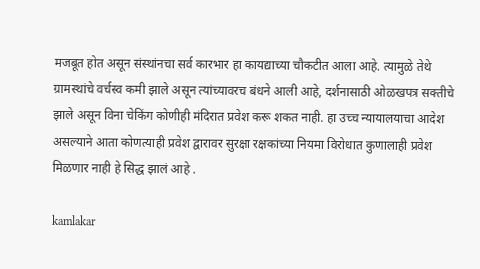मजबूत होत असून संस्थांनचा सर्व कारभार हा कायद्याच्या चौकटीत आला आहे. त्यामुळे तेथे ग्रामस्थांचे वर्चस्व कमी झाले असून त्यांच्यावरच बंधने आली आहे, दर्शनासाठी ओळखपत्र सक्तीचे झाले असून विना चेकिंग कोणीही मंदिरात प्रवेश करू शकत नाही. हा उच्च न्यायालयाचा आदेश असल्याने आता कोणत्याही प्रवेश द्वारावर सुरक्षा रक्षकांच्या नियमा विरोधात कुणालाही प्रवेश मिळणार नाही हे सिद्ध झालं आहे .

kamlakar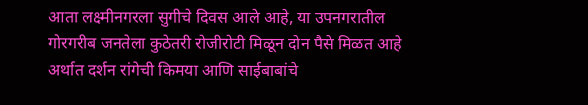आता लक्ष्मीनगरला सुगीचे दिवस आले आहे, या उपनगरातील गोरगरीब जनतेला कुठेतरी रोजीरोटी मिळून दोन पैसे मिळत आहे अर्थात दर्शन रांगेची किमया आणि साईबाबांचे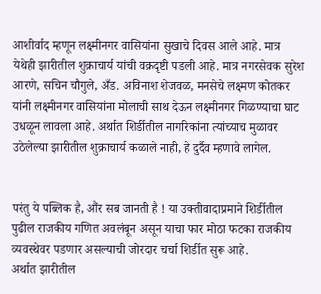आशीर्वाद म्हणून लक्ष्मीनगर वासियांना सुखाचे दिवस आले आहे. मात्र येथेही झारीतील शुक्राचार्य यांची वक्रदृष्टी पडली आहे. मात्र नगरसेवक सुरेश आरणे, सचिन चौगुले, अँड. अविनाश शेजवळ, मनसेचे लक्ष्मण कोतकर यांनी लक्ष्मीनगर वासियांना मोलाची साथ देऊन लक्ष्मीनगर गिळण्याचा घाट उधळून लावला आहे. अर्थात शिर्डीतील नागरिकांना त्यांच्याच मुळावर उठेलेल्या झारीतील शुक्राचार्य कळाले नाही, हे दुर्दैव म्हणावे लागेल.


परंतु ये पब्लिक है, औंर सब जानती है ! या उक्तीवादाप्रमाने शिर्डीतील पुढील राजकीय गणित अवलंबून असून याचा फार मोठा फटका राजकीय व्यवस्थेवर पडणार असल्याची जोरदार चर्चा शिर्डीत सुरू आहे.
अर्थात झारीतील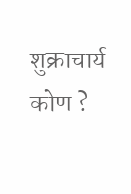शुक्राचार्य कोण ?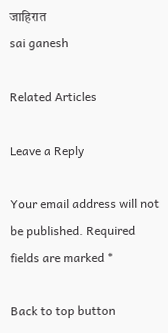जाहिरात
sai ganesh

Related Articles

Leave a Reply

Your email address will not be published. Required fields are marked *

Back to top button